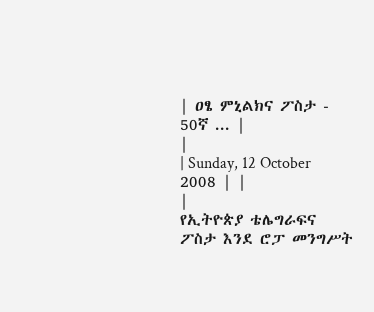| ዐፄ ምኒልክና ፖስታ - 50ኛ ... |
|
| Sunday, 12 October 2008 | |
|
የኢትዮጵያ ቴሌግራፍና ፖስታ እንደ ሮፓ መንግሥት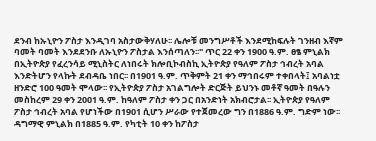ደንብ ከኡኒዮን ፖስታ እንዲገባ አስታውቅሃለሁ፡፡ ሌሎቹ መንግሥቶች እንደሚከፍሉት ገንዘብ እኛም ባመት ባመት እንደደንቡ ለኡኒዮን ፖስታል እንሰጣለን፡፡" ጥር 22 ቀን 1900 ዓ.ም. ፀፄ ምኒልክ በኢትዮጵያ የፈረንሳይ ሚኒስትር ለነበሩት ክሎቢኮብስኪ ኢትዮጵያ የዓለም ፖስታ ኅብረት አባል እንድትሆን የላኩት ደብዳቤ ነበር፡፡ በ1901 ዓ.ም. ጥቅምት 21 ቀን ማኅበሩም ተቀበላት፤ አባልነቷ ዘንድሮ 100 ዓመት ሞላው፡፡ የኢትዮጵያ ፖስታ አገልግሎት ድርጅት ይህንኑ መቶኛ ዓመት በዓሉን መስከረም 29 ቀን 2001 ዓ.ም. ከዓለም ፖስታ ቀን ጋር በአንድነት አክብሮታል፡፡ ኢትዮጵያ የዓለም ፖስታ ኅብረት አባል የሆነችው በ1901 ሲሆን ሥራው የተጀመረው ግን በ1886 ዓ.ም. ግድም ነው፡፡ ዳግማዊ ምኒልክ በ1885 ዓ.ም. የካቲት 10 ቀን ከፖስታ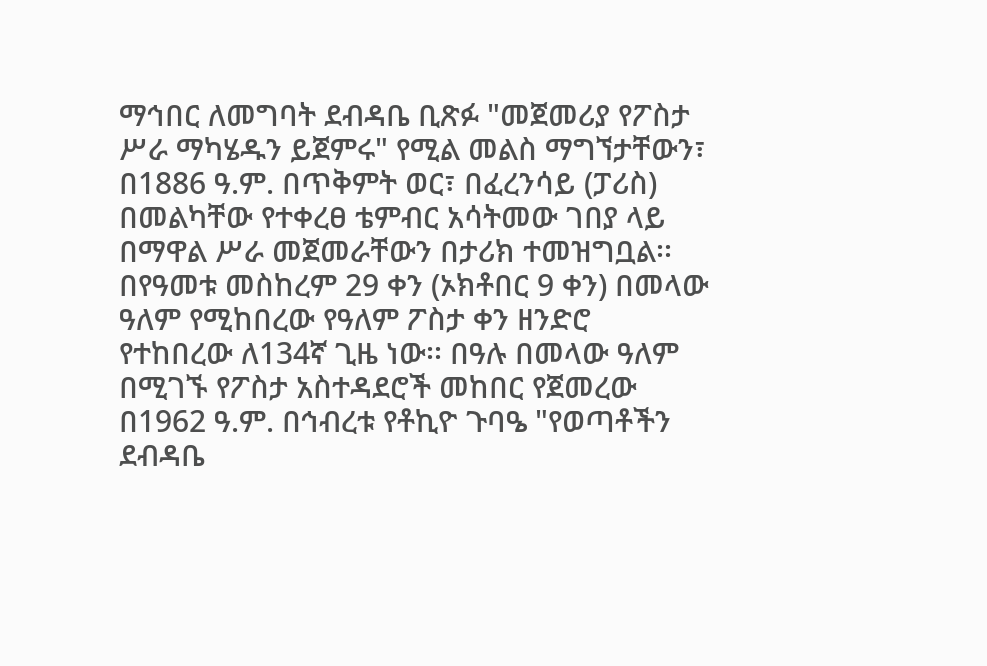ማኅበር ለመግባት ደብዳቤ ቢጽፉ "መጀመሪያ የፖስታ ሥራ ማካሄዱን ይጀምሩ" የሚል መልስ ማግኘታቸውን፣ በ1886 ዓ.ም. በጥቅምት ወር፣ በፈረንሳይ (ፓሪስ) በመልካቸው የተቀረፀ ቴምብር አሳትመው ገበያ ላይ በማዋል ሥራ መጀመራቸውን በታሪክ ተመዝግቧል፡፡ በየዓመቱ መስከረም 29 ቀን (ኦክቶበር 9 ቀን) በመላው ዓለም የሚከበረው የዓለም ፖስታ ቀን ዘንድሮ የተከበረው ለ134ኛ ጊዜ ነው፡፡ በዓሉ በመላው ዓለም በሚገኙ የፖስታ አስተዳደሮች መከበር የጀመረው በ1962 ዓ.ም. በኅብረቱ የቶኪዮ ጉባዔ "የወጣቶችን ደብዳቤ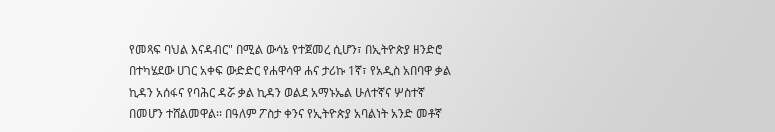የመጻፍ ባህል እናዳብር" በሚል ውሳኔ የተጀመረ ሲሆን፣ በኢትዮጵያ ዘንድሮ በተካሄደው ሀገር አቀፍ ውድድር የሐዋሳዋ ሐና ታሪኩ 1ኛ፣ የአዲስ አበባዋ ቃል ኪዳን አሰፋና የባሕር ዳሯ ቃል ኪዳን ወልደ አማኑኤል ሁለተኛና ሦስተኛ በመሆን ተሸልመዋል፡፡ በዓለም ፖስታ ቀንና የኢትዮጵያ አባልነት አንድ መቶኛ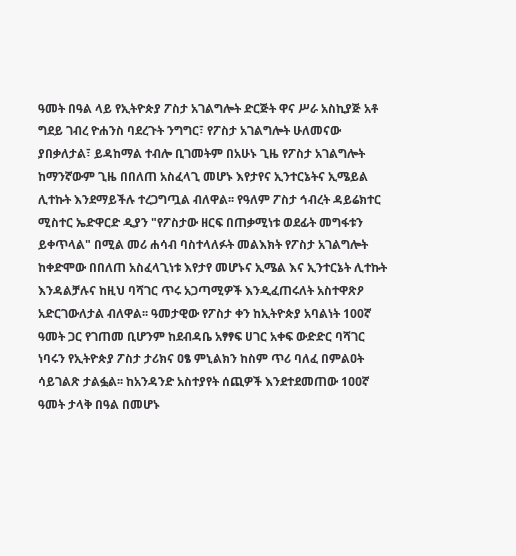ዓመት በዓል ላይ የኢትዮጵያ ፖስታ አገልግሎት ድርጅት ዋና ሥራ አስኪያጅ አቶ ግደይ ገብረ ዮሐንስ ባደረጉት ንግግር፣ የፖስታ አገልግሎት ሁለመናው ያበቃለታል፣ ይዳከማል ተብሎ ቢገመትም በአሁኑ ጊዜ የፖስታ አገልግሎት ከማንኛውም ጊዜ በበለጠ አስፈላጊ መሆኑ እየታየና ኢንተርኔትና ኢሜይል ሊተኩት እንደማይችሉ ተረጋግጧል ብለዋል፡፡ የዓለም ፖስታ ኅብረት ዳይሬክተር ሚስተር ኤድዋርድ ዲያን "የፖስታው ዘርፍ በጠቃሚነቱ ወደፊት መግፋቱን ይቀጥላል" በሚል መሪ ሐሳብ ባስተላለፉት መልእክት የፖስታ አገልግሎት ከቀድሞው በበለጠ አስፈላጊነቱ እየታየ መሆኑና ኢሜል እና ኢንተርኔት ሊተኩት እንዳልቻሉና ከዚህ ባሻገር ጥሩ አጋጣሚዎች እንዲፈጠሩለት አስተዋጽዖ አድርገውለታል ብለዋል፡፡ ዓመታዊው የፖስታ ቀን ከኢትዮጵያ አባልነት 100ኛ ዓመት ጋር የገጠመ ቢሆንም ከደብዳቤ አፃፃፍ ሀገር አቀፍ ውድድር ባሻገር ነባሩን የኢትዮጵያ ፖስታ ታሪክና ዐፄ ምኒልክን ከስም ጥሪ ባለፈ በምልዐት ሳይገልጽ ታልፏል፡፡ ከአንዳንድ አስተያየት ሰጪዎች እንደተደመጠው 1ዐዐኛ ዓመት ታላቅ በዓል በመሆኑ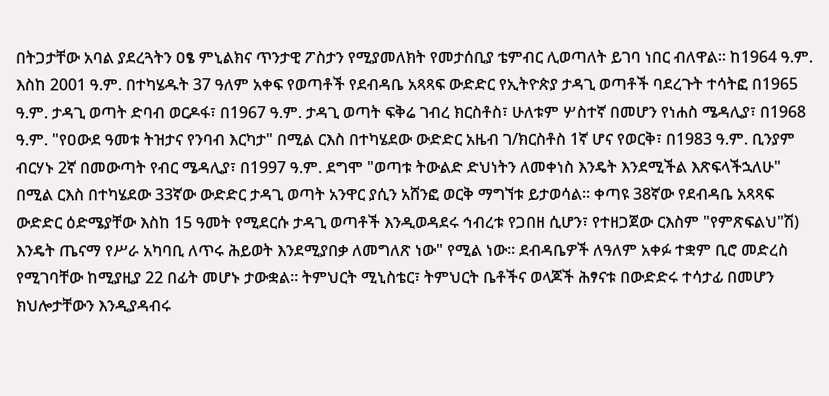በትጋታቸው አባል ያደረጓትን ዐፄ ምኒልክና ጥንታዊ ፖስታን የሚያመለክት የመታሰቢያ ቴምብር ሊወጣለት ይገባ ነበር ብለዋል፡፡ ከ1964 ዓ.ም. እስከ 2001 ዓ.ም. በተካሄዱት 37 ዓለም አቀፍ የወጣቶች የደብዳቤ አጻጻፍ ውድድር የኢትዮጵያ ታዳጊ ወጣቶች ባደረጉት ተሳትፎ በ1965 ዓ.ም. ታዳጊ ወጣት ድባብ ወርዶፋ፣ በ1967 ዓ.ም. ታዳጊ ወጣት ፍቅሬ ገብረ ክርስቶስ፣ ሁለቱም ሦስተኛ በመሆን የነሐስ ሜዳሊያ፣ በ1968 ዓ.ም. "የዐውደ ዓመቱ ትዝታና የንባብ እርካታ" በሚል ርእስ በተካሄደው ውድድር አዜብ ገ/ክርስቶስ 1ኛ ሆና የወርቅ፣ በ1983 ዓ.ም. ቢንያም ብርሃኑ 2ኛ በመውጣት የብር ሜዳሊያ፣ በ1997 ዓ.ም. ደግሞ "ወጣቱ ትውልድ ድህነትን ለመቀነስ እንዴት እንደሚችል እጽፍላችኋለሁ" በሚል ርእስ በተካሄደው 33ኛው ውድድር ታዳጊ ወጣት አንዋር ያሲን አሸንፎ ወርቅ ማግኘቱ ይታወሳል፡፡ ቀጣዩ 38ኛው የደብዳቤ አጻጻፍ ውድድር ዕድሜያቸው እስከ 15 ዓመት የሚደርሱ ታዳጊ ወጣቶች እንዲወዳደሩ ኅብረቱ የጋበዘ ሲሆን፣ የተዘጋጀው ርእስም "የምጽፍልህ"ሽ) እንዴት ጤናማ የሥራ አካባቢ ለጥሩ ሕይወት እንደሚያበቃ ለመግለጽ ነው" የሚል ነው፡፡ ደብዳቤዎች ለዓለም አቀፉ ተቋም ቢሮ መድረስ የሚገባቸው ከሚያዚያ 22 በፊት መሆኑ ታውቋል፡፡ ትምህርት ሚኒስቴር፣ ትምህርት ቤቶችና ወላጆች ሕፃናቱ በውድድሩ ተሳታፊ በመሆን ክህሎታቸውን እንዲያዳብሩ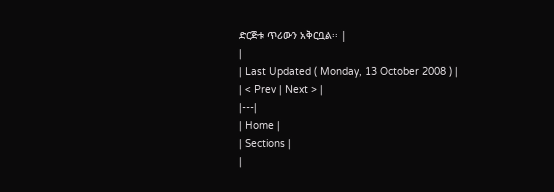ድርጅቱ ጥሪውን አቅርቧል፡፡ |
|
| Last Updated ( Monday, 13 October 2008 ) |
| < Prev | Next > |
|---|
| Home |
| Sections |
|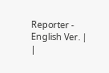Reporter - English Ver. |
|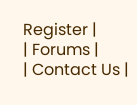Register |
| Forums |
| Contact Us |